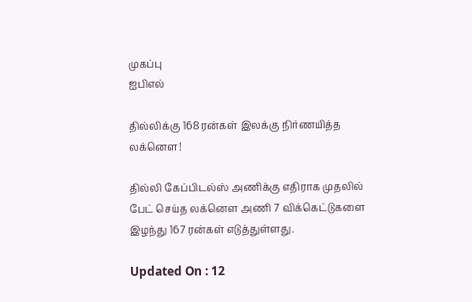முகப்பு
ஐபிஎல்

தில்லிக்கு 168 ரன்கள் இலக்கு நிர்ணயித்த லக்னௌ!

தில்லி கேப்பிடல்ஸ் அணிக்கு எதிராக முதலில் பேட் செய்த லக்னௌ அணி 7 விக்கெட்டுகளை இழந்து 167 ரன்கள் எடுத்துள்ளது.

Updated On : 12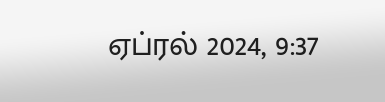ஏப்ரல் 2024, 9:37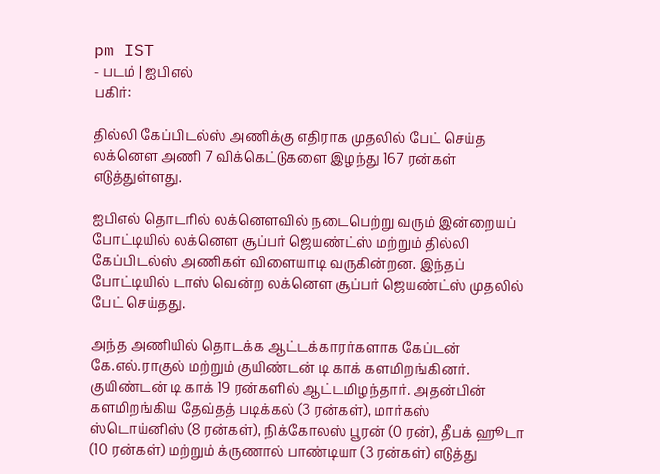pm IST
- படம் | ஐபிஎல்
பகிர்:

தில்லி கேப்பிடல்ஸ் அணிக்கு எதிராக முதலில் பேட் செய்த லக்னௌ அணி 7 விக்கெட்டுகளை இழந்து 167 ரன்கள் எடுத்துள்ளது.

ஐபிஎல் தொடரில் லக்னௌவில் நடைபெற்று வரும் இன்றையப் போட்டியில் லக்னௌ சூப்பர் ஜெயண்ட்ஸ் மற்றும் தில்லி கேப்பிடல்ஸ் அணிகள் விளையாடி வருகின்றன. இந்தப் போட்டியில் டாஸ் வென்ற லக்னௌ சூப்பர் ஜெயண்ட்ஸ் முதலில் பேட் செய்தது.

அந்த அணியில் தொடக்க ஆட்டக்காரர்களாக கேப்டன் கே.எல்.ராகுல் மற்றும் குயிண்டன் டி காக் களமிறங்கினர். குயிண்டன் டி காக் 19 ரன்களில் ஆட்டமிழந்தார். அதன்பின் களமிறங்கிய தேவ்தத் படிக்கல் (3 ரன்கள்), மார்கஸ் ஸ்டொய்னிஸ் (8 ரன்கள்), நிக்கோலஸ் பூரன் (0 ரன்), தீபக் ஹூடா (10 ரன்கள்) மற்றும் க்ருணால் பாண்டியா (3 ரன்கள்) எடுத்து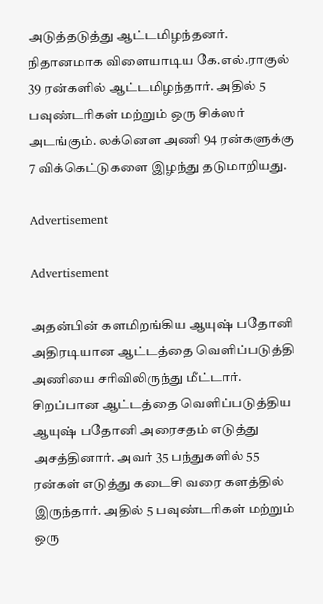அடுத்தடுத்து ஆட்டமிழந்தனர். நிதானமாக விளையாடிய கே.எல்.ராகுல் 39 ரன்களில் ஆட்டமிழந்தார். அதில் 5 பவுண்டரிகள் மற்றும் ஒரு சிக்ஸர் அடங்கும். லக்னௌ அணி 94 ரன்களுக்கு 7 விக்கெட்டுகளை இழந்து தடுமாறியது.

Advertisement

Advertisement

அதன்பின் களமிறங்கிய ஆயுஷ் பதோனி அதிரடியான ஆட்டத்தை வெளிப்படுத்தி அணியை சரிவிலிருந்து மீட்டார். சிறப்பான ஆட்டத்தை வெளிப்படுத்திய ஆயுஷ் பதோனி அரைசதம் எடுத்து அசத்தினார். அவர் 35 பந்துகளில் 55 ரன்கள் எடுத்து கடைசி வரை களத்தில் இருந்தார். அதில் 5 பவுண்டரிகள் மற்றும் ஒரு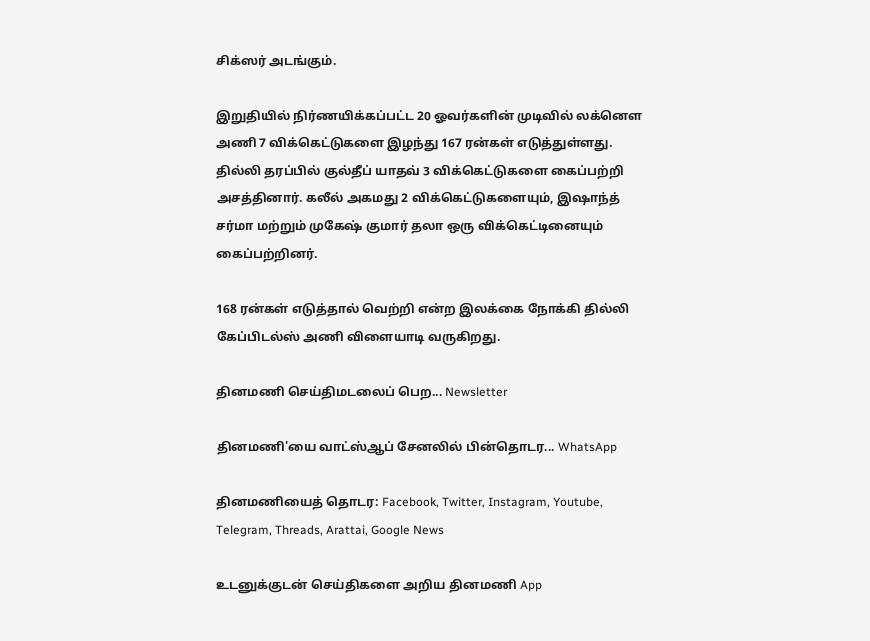சிக்ஸர் அடங்கும்.

இறுதியில் நிர்ணயிக்கப்பட்ட 20 ஓவர்களின் முடிவில் லக்னௌ அணி 7 விக்கெட்டுகளை இழந்து 167 ரன்கள் எடுத்துள்ளது. தில்லி தரப்பில் குல்தீப் யாதவ் 3 விக்கெட்டுகளை கைப்பற்றி அசத்தினார். கலீல் அகமது 2 விக்கெட்டுகளையும், இஷாந்த் சர்மா மற்றும் முகேஷ் குமார் தலா ஒரு விக்கெட்டினையும் கைப்பற்றினர்.

168 ரன்கள் எடுத்தால் வெற்றி என்ற இலக்கை நோக்கி தில்லி கேப்பிடல்ஸ் அணி விளையாடி வருகிறது.

தினமணி செய்திமடலைப் பெற... Newsletter

தினமணி'யை வாட்ஸ்ஆப் சேனலில் பின்தொடர... WhatsApp

தினமணியைத் தொடர: Facebook, Twitter, Instagram, Youtube, Telegram, Threads, Arattai, Google News

உடனுக்குடன் செய்திகளை அறிய தினமணி App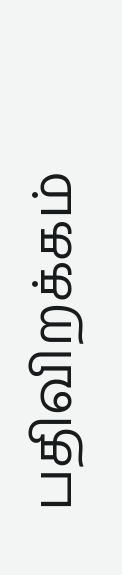பதிவிறக்கம்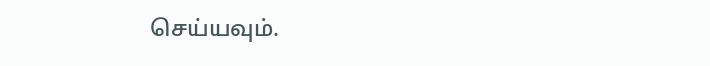செய்யவும்.